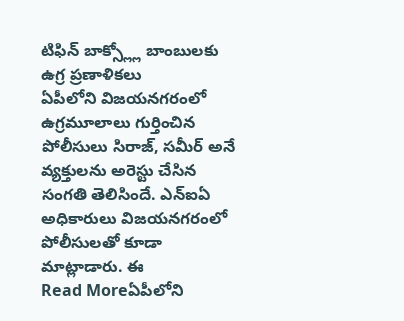టిఫిన్ బాక్స్ల్లో బాంబులకు ఉగ్ర ప్రణాళికలు
ఏపీలోని విజయనగరంలో ఉగ్రమూలాలు గుర్తించిన పోలీసులు సిరాజ్, సమీర్ అనే వ్యక్తులను అరెస్టు చేసిన సంగతి తెలిసిందే. ఎన్ఐఏ అధికారులు విజయనగరంలో పోలీసులతో కూడా మాట్లాడారు. ఈ
Read Moreఏపీలోని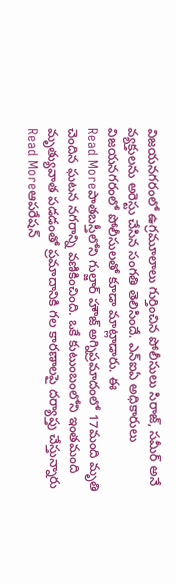విజయనగరంలో ఉగ్రమూలాలు గుర్తించిన పోలీసులు సిరాజ్, సమీర్ అనే వ్యక్తులను అరెస్టు చేసిన సంగతి తెలిసిందే. ఎన్ఐఏ అధికారులు విజయనగరంలో పోలీసులతో కూడా మాట్లాడారు. ఈ
Read Moreపాతబస్తీలోని గుల్జార్ హౌజ్ అగ్నిప్రమాదంలో 17మంది మృతి చెందిన ఘటన నగరాన్ని వణికించింది. ఒకే కుటుంబంలోని ఇంతమంది మృత్యువాత పడడంతో ప్రమాదానికి గల కారణాలపై దర్యాప్తు చేస్తున్నారు
Read Moreఆపరేషన్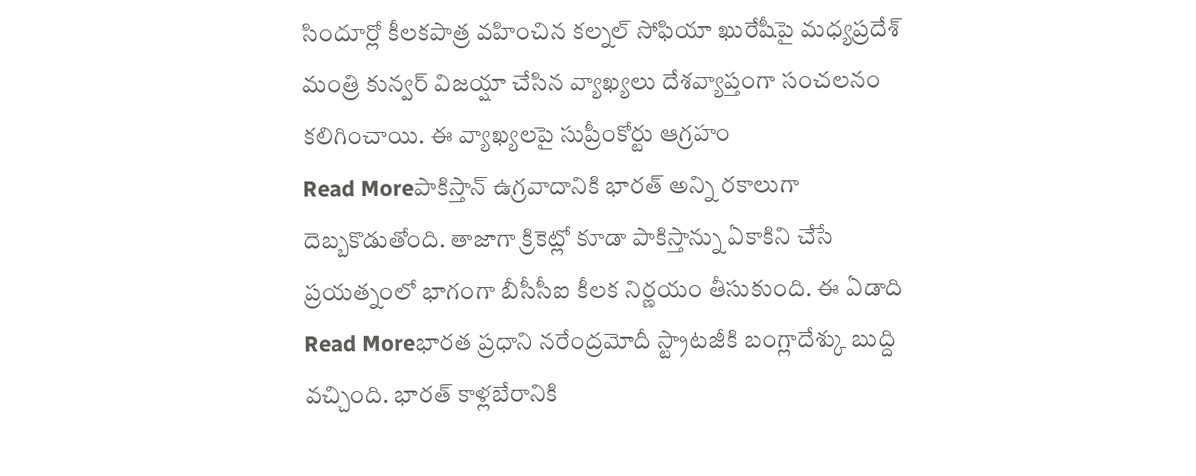సిందూర్లో కీలకపాత్ర వహించిన కల్నల్ సోఫియా ఖురేషీపై మధ్యప్రదేశ్ మంత్రి కున్వర్ విజయ్షా చేసిన వ్యాఖ్యలు దేశవ్యాప్తంగా సంచలనం కలిగించాయి. ఈ వ్యాఖ్యలపై సుప్రీంకోర్టు ఆగ్రహం
Read Moreపాకిస్తాన్ ఉగ్రవాదానికి భారత్ అన్ని రకాలుగా దెబ్బకొడుతోంది. తాజాగా క్రికెట్లో కూడా పాకిస్తాన్ను ఏకాకిని చేసే ప్రయత్నంలో భాగంగా బీసీసీఐ కీలక నిర్ణయం తీసుకుంది. ఈ ఏడాది
Read Moreభారత ప్రధాని నరేంద్రమోదీ స్ట్రాటజీకి బంగ్లాదేశ్కు బుద్ది వచ్చింది. భారత్ కాళ్లబేరానికి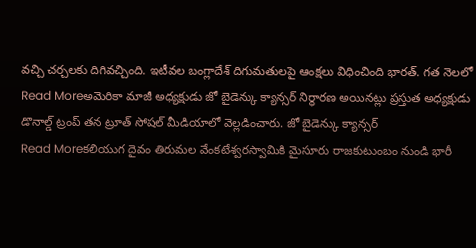వచ్చి చర్చలకు దిగివచ్చింది. ఇటీవల బంగ్లాదేశ్ దిగుమతులపై ఆంక్షలు విధించింది భారత్. గత నెలలో
Read Moreఅమెరికా మాజీ అధ్యక్షుడు జో బైడెన్కు క్యాన్సర్ నిర్ధారణ అయినట్లు ప్రస్తుత అధ్యక్షుడు డొనాల్డ్ ట్రంప్ తన ట్రూత్ సోషల్ మీడియాలో వెల్లడించారు. జో బైడెన్కు క్యాన్సర్
Read Moreకలియుగ దైవం తిరుమల వేంకటేశ్వరస్వామికి మైసూరు రాజకుటుంబం నుండి భారీ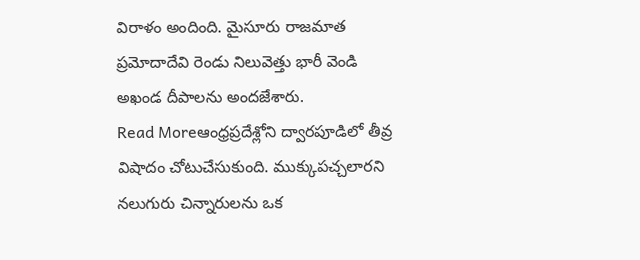విరాళం అందింది. మైసూరు రాజమాత ప్రమోదాదేవి రెండు నిలువెత్తు భారీ వెండి అఖండ దీపాలను అందజేశారు.
Read Moreఆంధ్రప్రదేశ్లోని ద్వారపూడిలో తీవ్ర విషాదం చోటుచేసుకుంది. ముక్కుపచ్చలారని నలుగురు చిన్నారులను ఒక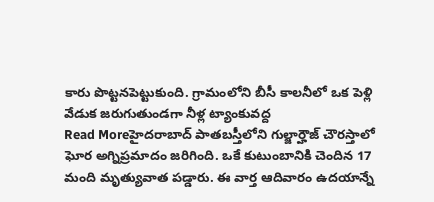కారు పొట్టనపెట్టుకుంది. గ్రామంలోని బీసీ కాలనీలో ఒక పెళ్లి వేడుక జరుగుతుండగా నీళ్ల ట్యాంకువద్ద
Read Moreహైదరాబాద్ పాతబస్తీలోని గుల్జార్హౌజ్ చౌరస్తాలో ఘోర అగ్నిప్రమాదం జరిగింది. ఒకే కుటుంబానికి చెందిన 17 మంది మృత్యువాత పడ్డారు. ఈ వార్త ఆదివారం ఉదయాన్నే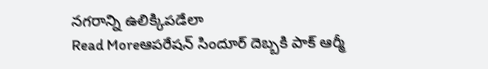నగరాన్ని ఉలిక్కిపడేలా
Read Moreఆపరేషన్ సిందూర్ దెబ్బకి పాక్ ఆర్మీ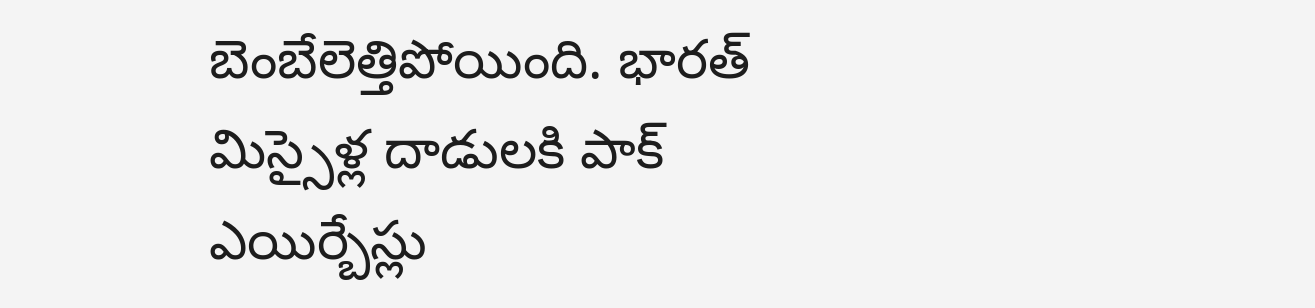బెంబేలెత్తిపోయింది. భారత్ మిస్సైళ్ల దాడులకి పాక్ ఎయిర్బేస్లు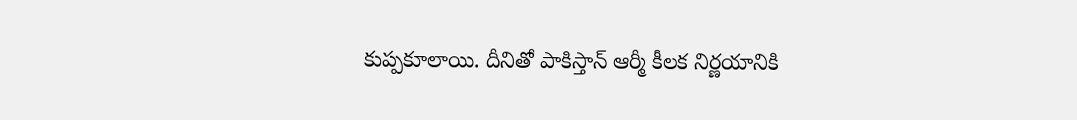కుప్పకూలాయి. దీనితో పాకిస్తాన్ ఆర్మీ కీలక నిర్ణయానికి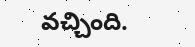వచ్చింది.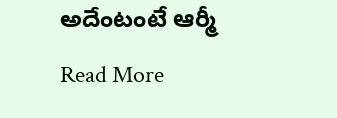అదేంటంటే ఆర్మీ
Read More